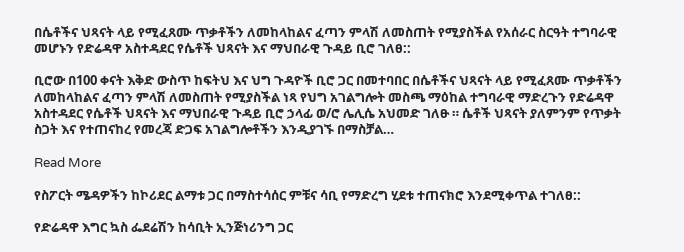በሴቶችና ህጻናት ላይ የሚፈጸሙ ጥቃቶችን ለመከላከልና ፈጣን ምላሽ ለመስጠት የሚያስችል የአሰራር ስርዓት ተግባራዊ መሆኑን የድሬዳዋ አስተዳደር የሴቶች ህጻናት እና ማህበራዊ ጉዳይ ቢሮ ገለፀ::

ቢሮው በ100 ቀናት እቅድ ውስጥ ከፍትህ እና ህግ ጉዳዮች ቢሮ ጋር በመተባበር በሴቶችና ህጻናት ላይ የሚፈጸሙ ጥቃቶችን ለመከላከልና ፈጣን ምላሽ ለመስጠት የሚያስችል ነጻ የህግ አገልግሎት መስጫ ማዕከል ተግባራዊ ማድረጉን የድሬዳዋ አስተዳደር የሴቶች ህጻናት እና ማህበራዊ ጉዳይ ቢሮ ኃላፊ ወ/ሮ ሌሊሴ አህመድ ገለፁ ። ሴቶች ህጻናት ያለምንም የጥቃት ስጋት እና የተጠናከረ የመረጃ ድጋፍ አገልግሎቶችን እንዲያገኙ በማስቻል…

Read More

የስፖርት ሜዳዎችን ከኮሪደር ልማቱ ጋር በማስተሳሰር ምቹና ሳቢ የማድረግ ሂደቱ ተጠናክሮ እንደሚቀጥል ተገለፀ::

የድሬዳዋ እግር ኳስ ፌደሬሽን ከሳቢት ኢንጅነሪንግ ጋር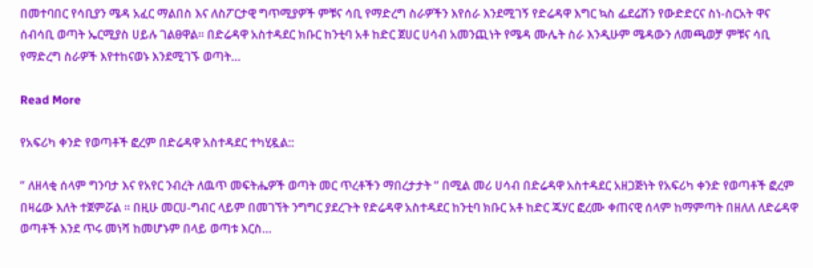በመተባበር የሳቢያን ሜዳ አፈር ማልበስ እና ለስፖርታዊ ግጥሚያዎች ምቹና ሳቢ የማድረግ ስራዎችን እየሰራ እንደሚገኝ የድሬዳዋ እግር ኳስ ፌደሬሽን የውድድርና ስነ-ስርአት ዋና ሰብሳቢ ወጣት ኤርሚያስ ሀይሉ ገልፀዋል። በድሬዳዋ አስተዳደር ክቡር ከንቲባ አቶ ከድር ጀሀር ሀሳብ አመንጪነት የሜዳ ሙሌት ስራ እንዲሁም ሜዳውን ለመጫወቻ ምቹና ሳቢ የማድረግ ስራዎች እየተከናወኑ እንደሚገኙ ወጣት…

Read More

የአፍሪካ ቀንድ የወጣቶች ፎረም በድሬዳዋ አስተዳደር ተካሂዷል::

” ለዘላቂ ሰላም ግንባታ እና የአየር ንብረት ለዉጥ መፍትሔዎች ወጣት መር ጥረቶችን ማበረታታት ” በሚል መሪ ሀሳብ በድሬዳዋ አስተዳደር አዘጋጅነት የአፍሪካ ቀንድ የወጣቶች ፎረም በዛሬው እለት ተጀምሯል ። በዚሁ መርሀ-ግብር ላይም በመገኘት ንግግር ያደረጉት የድሬዳዋ አስተዳደር ከንቲባ ክቡር አቶ ከድር ጁሃር ፎረሙ ቀጠናዊ ሰላም ከማምጣት በዘለለ ለድሬዳዋ ወጣቶች እንደ ጥሩ መነሻ ከመሆኑም በላይ ወጣቱ እርስ…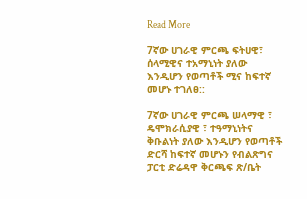Read More

7ኛው ሀገራዊ ምርጫ ፍትሀዊ፣ ሰላሚዊና ተአማኒነት ያለው እንዲሆን የወጣቶች ሚና ከፍተኛ መሆኑ ተገለፀ::

7ኛው ሀገራዊ ምርጫ ሠላማዊ ፣ ዴሞክራሲያዊ ፣ ተዓማኒነትና ቅቡልነት ያለው እንዲሆን የወጣቶች ድርሻ ከፍተኛ መሆኑን የብልጽግና ፓርቲ ድሬዳዋ ቅርጫፍ ጽ/ቤት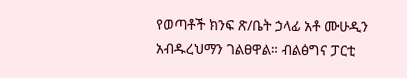የወጣቶች ክንፍ ጽ/ቤት ኃላፊ አቶ ሙሁዲን አብዱረህማን ገልፀዋል። ብልፅግና ፓርቲ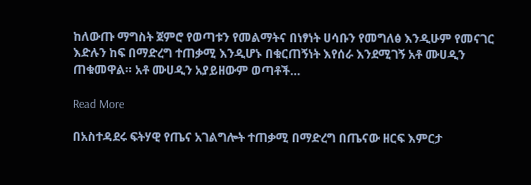ከለውጡ ማግስት ጀምሮ የወጣቱን የመልማትና በነፃነት ሀሳቡን የመግለፅ እንዲሁም የመናገር እድሉን ከፍ በማድረግ ተጠቃሚ እንዲሆኑ በቁርጠኝነት እየሰራ እንደሚገኝ አቶ ሙሀዲን ጠቁመዋል። አቶ ሙሀዲን አያይዘውም ወጣቶች…

Read More

በአስተዳደሩ ፍትሃዊ የጤና አገልግሎት ተጠቃሚ በማድረግ በጤናው ዘርፍ እምርታ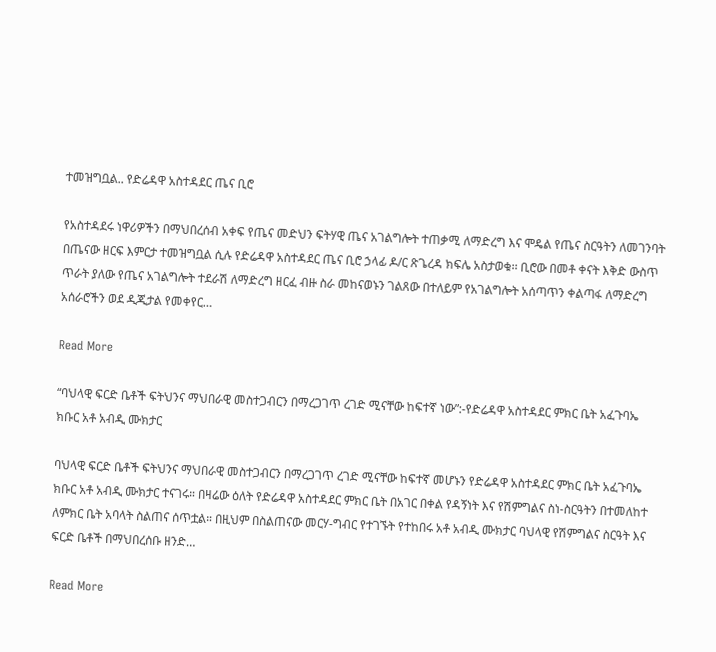ተመዝግቧል.. የድሬዳዋ አስተዳደር ጤና ቢሮ

የአስተዳደሩ ነዋሪዎችን በማህበረሰብ አቀፍ የጤና መድህን ፍትሃዊ ጤና አገልግሎት ተጠቃሚ ለማድረግ እና ሞዴል የጤና ስርዓትን ለመገንባት በጤናው ዘርፍ እምርታ ተመዝግቧል ሲሉ የድሬዳዋ አስተዳደር ጤና ቢሮ ኃላፊ ዶ/ር ጽጌረዳ ክፍሌ አስታወቁ፡፡ ቢሮው በመቶ ቀናት እቅድ ውስጥ ጥራት ያለው የጤና አገልግሎት ተደራሽ ለማድረግ ዘርፈ ብዙ ስራ መከናወኑን ገልጸው በተለይም የአገልግሎት አሰጣጥን ቀልጣፋ ለማድረግ አሰራሮችን ወደ ዲጂታል የመቀየር…

Read More

“ባህላዊ ፍርድ ቤቶች ፍትህንና ማህበራዊ መስተጋብርን በማረጋገጥ ረገድ ሚናቸው ከፍተኛ ነው”:-የድሬዳዋ አስተዳደር ምክር ቤት አፈጉባኤ ክቡር አቶ አብዲ ሙክታር

ባህላዊ ፍርድ ቤቶች ፍትህንና ማህበራዊ መስተጋብርን በማረጋገጥ ረገድ ሚናቸው ከፍተኛ መሆኑን የድሬዳዋ አስተዳደር ምክር ቤት አፈጉባኤ ክቡር አቶ አብዲ ሙክታር ተናገሩ። በዛሬው ዕለት የድሬዳዋ አስተዳደር ምክር ቤት በአገር በቀል የዳኝነት እና የሽምግልና ስነ-ስርዓትን በተመለከተ ለምክር ቤት አባላት ስልጠና ሰጥቷል። በዚህም በስልጠናው መርሃ-ግብር የተገኙት የተከበሩ አቶ አብዲ ሙክታር ባህላዊ የሽምግልና ስርዓት እና ፍርድ ቤቶች በማህበረሰቡ ዘንድ…

Read More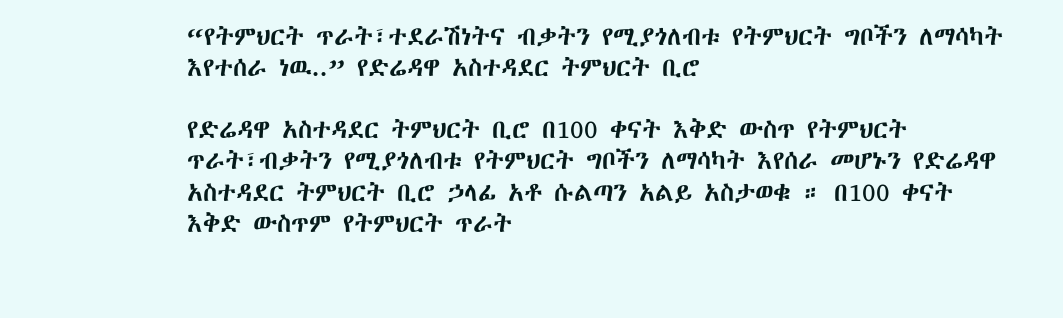“የትምህርት ጥራት፣ተደራሽነትና ብቃትን የሚያጎለብቱ የትምህርት ግቦችን ለማሳካት እየተሰራ ነዉ..” የድሬዳዋ አስተዳደር ትምህርት ቢሮ

የድሬዳዋ አስተዳደር ትምህርት ቢሮ በ100 ቀናት እቅድ ውስጥ የትምህርት ጥራት፣ብቃትን የሚያጎለብቱ የትምህርት ግቦችን ለማሳካት እየሰራ መሆኑን የድሬዳዋ አስተዳደር ትምህርት ቢሮ ኃላፊ አቶ ሱልጣን አልይ አስታወቁ ። በ100 ቀናት እቅድ ውስጥም የትምህርት ጥራት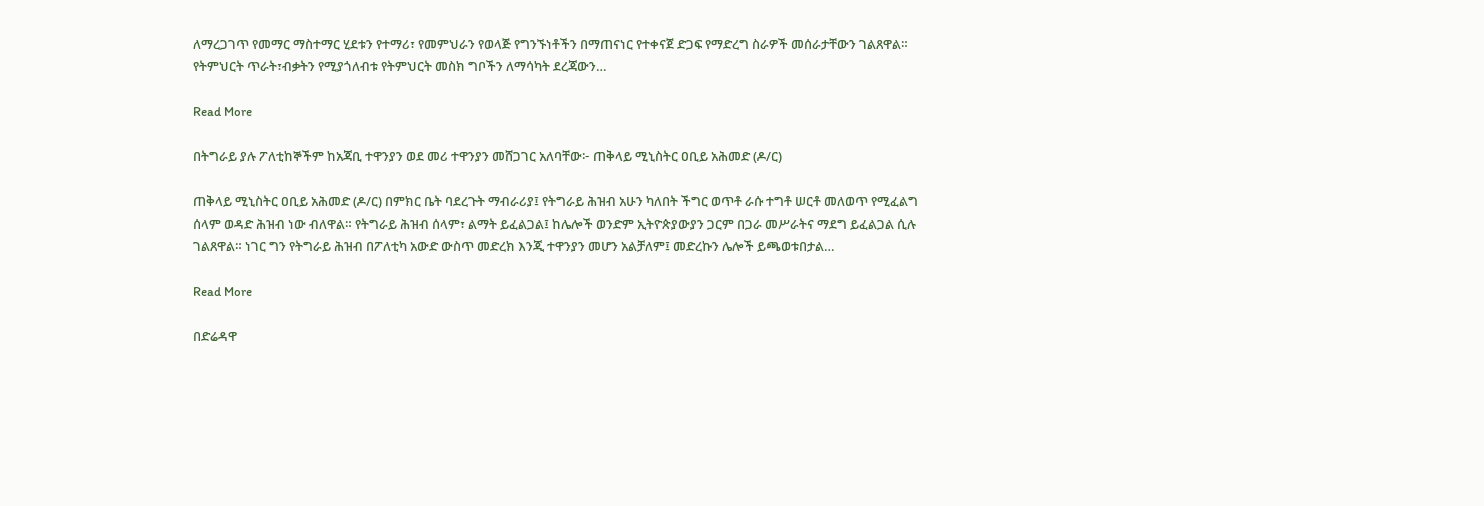ለማረጋገጥ የመማር ማስተማር ሂደቱን የተማሪ፣ የመምህራን የወላጅ የግንኙነቶችን በማጠናነር የተቀናጀ ድጋፍ የማድረግ ስራዎች መሰራታቸውን ገልጸዋል። የትምህርት ጥራት፣ብቃትን የሚያጎለብቱ የትምህርት መስክ ግቦችን ለማሳካት ደረጃውን…

Read More

በትግራይ ያሉ ፖለቲከኞችም ከአጃቢ ተዋንያን ወደ መሪ ተዋንያን መሸጋገር አለባቸው፦ ጠቅላይ ሚኒስትር ዐቢይ አሕመድ (ዶ/ር)

ጠቅላይ ሚኒስትር ዐቢይ አሕመድ (ዶ/ር) በምክር ቤት ባደረጉት ማብራሪያ፤ የትግራይ ሕዝብ አሁን ካለበት ችግር ወጥቶ ራሱ ተግቶ ሠርቶ መለወጥ የሚፈልግ ሰላም ወዳድ ሕዝብ ነው ብለዋል። የትግራይ ሕዝብ ሰላም፣ ልማት ይፈልጋል፤ ከሌሎች ወንድም ኢትዮጵያውያን ጋርም በጋራ መሥራትና ማደግ ይፈልጋል ሲሉ ገልጸዋል። ነገር ግን የትግራይ ሕዝብ በፖለቲካ አውድ ውስጥ መድረክ እንጂ ተዋንያን መሆን አልቻለም፤ መድረኩን ሌሎች ይጫወቱበታል…

Read More

በድሬዳዋ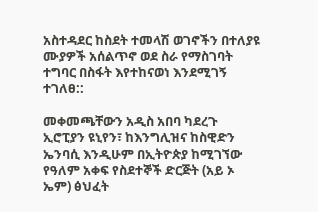አስተዳደር ከስደት ተመላሽ ወገኖችን በተለያዩ ሙያዎች አሰልጥኖ ወደ ስራ የማስገባት ተግባር በስፋት እየተከናወነ እንደሚገኝ ተገለፀ::

መቀመጫቸውን አዲስ አበባ ካደረጉ ኢሮፒያን ዩኒየን፣ ከእንግሊዝና ከስዊድን ኤንባሲ እንዲሁም በኢትዮጵያ ከሚገኘው የዓለም አቀፍ የስደተኞች ድርጅት (አይ ኦ ኤም) ፅህፈት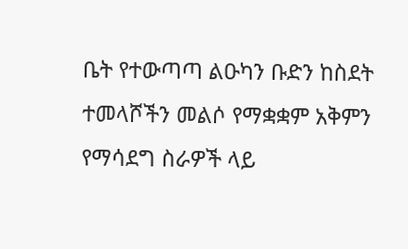ቤት የተውጣጣ ልዑካን ቡድን ከስደት ተመላሾችን መልሶ የማቋቋም አቅምን የማሳደግ ስራዎች ላይ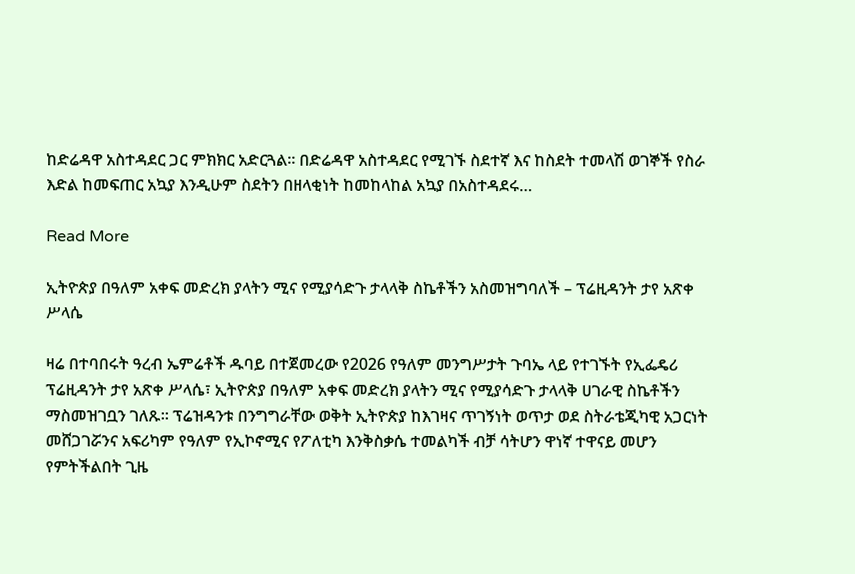ከድሬዳዋ አስተዳደር ጋር ምክክር አድርጓል። በድሬዳዋ አስተዳደር የሚገኙ ስደተኛ እና ከስደት ተመላሽ ወገኞች የስራ እድል ከመፍጠር አኳያ እንዲሁም ስደትን በዘላቂነት ከመከላከል አኳያ በአስተዳደሩ…

Read More

ኢትዮጵያ በዓለም አቀፍ መድረክ ያላትን ሚና የሚያሳድጉ ታላላቅ ስኬቶችን አስመዝግባለች – ፕሬዚዳንት ታየ አጽቀ ሥላሴ

ዛሬ በተባበሩት ዓረብ ኤምሬቶች ዱባይ በተጀመረው የ2026 የዓለም መንግሥታት ጉባኤ ላይ የተገኙት የኢፌዴሪ ፕሬዚዳንት ታየ አጽቀ ሥላሴ፣ ኢትዮጵያ በዓለም አቀፍ መድረክ ያላትን ሚና የሚያሳድጉ ታላላቅ ሀገራዊ ስኬቶችን ማስመዝገቧን ገለጹ። ፕሬዝዳንቱ በንግግራቸው ወቅት ኢትዮጵያ ከእገዛና ጥገኝነት ወጥታ ወደ ስትራቴጂካዊ አጋርነት መሸጋገሯንና አፍሪካም የዓለም የኢኮኖሚና የፖለቲካ እንቅስቃሴ ተመልካች ብቻ ሳትሆን ዋነኛ ተዋናይ መሆን የምትችልበት ጊዜ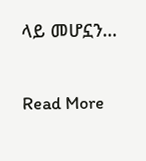ላይ መሆኗን…

Read More